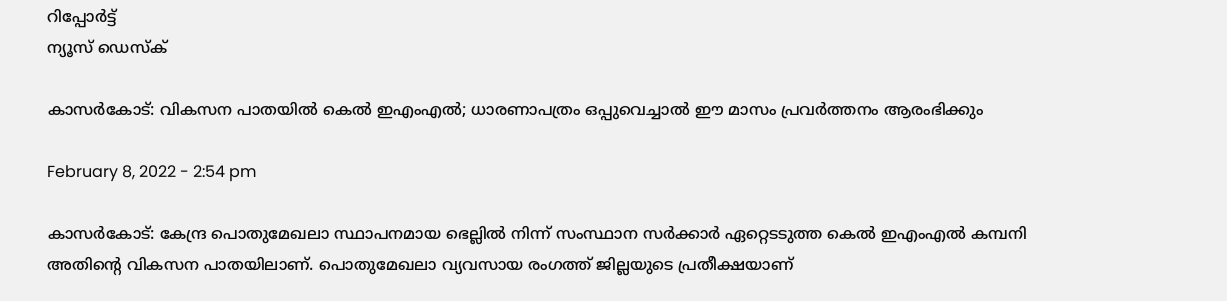റിപ്പോര്‍ട്ട്
ന്യൂസ് ഡെസ്ക്

കാസർകോട്: വികസന പാതയില്‍ കെല്‍ ഇഎംഎല്‍; ധാരണാപത്രം ഒപ്പുവെച്ചാല്‍ ഈ മാസം പ്രവര്‍ത്തനം ആരംഭിക്കും

February 8, 2022 - 2:54 pm

കാസർകോട്: കേന്ദ്ര പൊതുമേഖലാ സ്ഥാപനമായ ഭെല്ലില്‍ നിന്ന് സംസ്ഥാന സര്‍ക്കാര്‍ ഏറ്റെടടുത്ത കെൽ ഇഎംഎല്‍ കമ്പനി അതിന്റെ വികസന പാതയിലാണ്. പൊതുമേഖലാ വ്യവസായ രംഗത്ത് ജില്ലയുടെ പ്രതീക്ഷയാണ്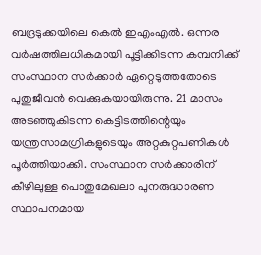ബദ്രടുക്കയിലെ കെല്‍ ഇഎംഎല്‍. ഒന്നര വര്‍ഷത്തിലധികമായി പൂട്ടിക്കിടന്ന കമ്പനിക്ക് സംസ്ഥാന സര്‍ക്കാര്‍ ഏറ്റെടുത്തതോടെ പുതുജീവന്‍ വെക്കുകയായിരുന്നു. 21 മാസം അടഞ്ഞുകിടന്ന കെട്ടിടത്തിന്റെയും യന്ത്രസാമഗ്രികളുടെയും അറ്റകുറ്റപണികള്‍ പൂര്‍ത്തിയാക്കി. സംസ്ഥാന സര്‍ക്കാരിന് കീഴിലുള്ള പൊതുമേഖലാ പുനരുദ്ധാരണ സ്ഥാപനമായ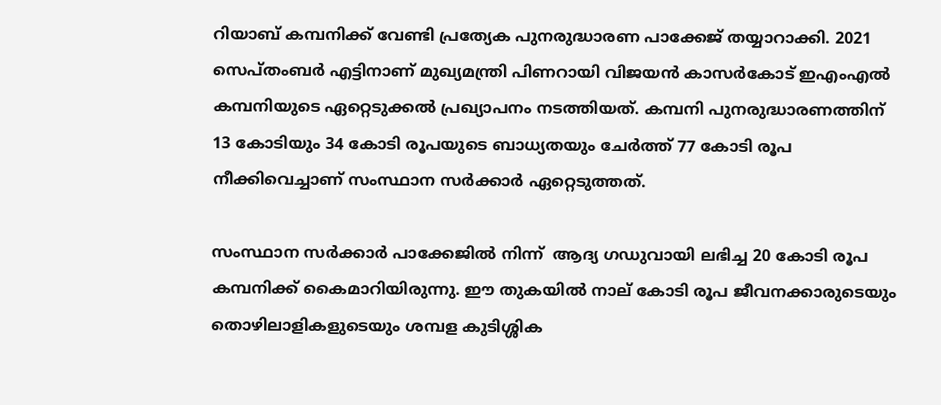റിയാബ് കമ്പനിക്ക് വേണ്ടി പ്രത്യേക പുനരുദ്ധാരണ പാക്കേജ് തയ്യാറാക്കി. 2021 സെപ്തംബര്‍ എട്ടിനാണ് മുഖ്യമന്ത്രി പിണറായി വിജയന്‍ കാസര്‍കോട് ഇഎംഎല്‍ കമ്പനിയുടെ ഏറ്റെടുക്കല്‍ പ്രഖ്യാപനം നടത്തിയത്. കമ്പനി പുനരുദ്ധാരണത്തിന് 13 കോടിയും 34 കോടി രൂപയുടെ ബാധ്യതയും ചേര്‍ത്ത് 77 കോടി രൂപ നീക്കിവെച്ചാണ് സംസ്ഥാന സര്‍ക്കാര്‍ ഏറ്റെടുത്തത്.

സംസ്ഥാന സര്‍ക്കാര്‍ പാക്കേജില്‍ നിന്ന്  ആദ്യ ഗഡുവായി ലഭിച്ച 20 കോടി രൂപ കമ്പനിക്ക് കൈമാറിയിരുന്നു. ഈ തുകയില്‍ നാല് കോടി രൂപ ജീവനക്കാരുടെയും തൊഴിലാളികളുടെയും ശമ്പള കുടിശ്ശിക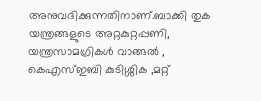അനുവദിക്കുന്നതിനാണ്.ബാക്കി തുക യന്ത്രങ്ങളുടെ അറ്റകുറ്റപ്പണി, യന്ത്രസാമഗ്രികള്‍ വാങ്ങല്‍ , കെഎസ്ഇബി കുടിശ്ശിക ,മറ്റ്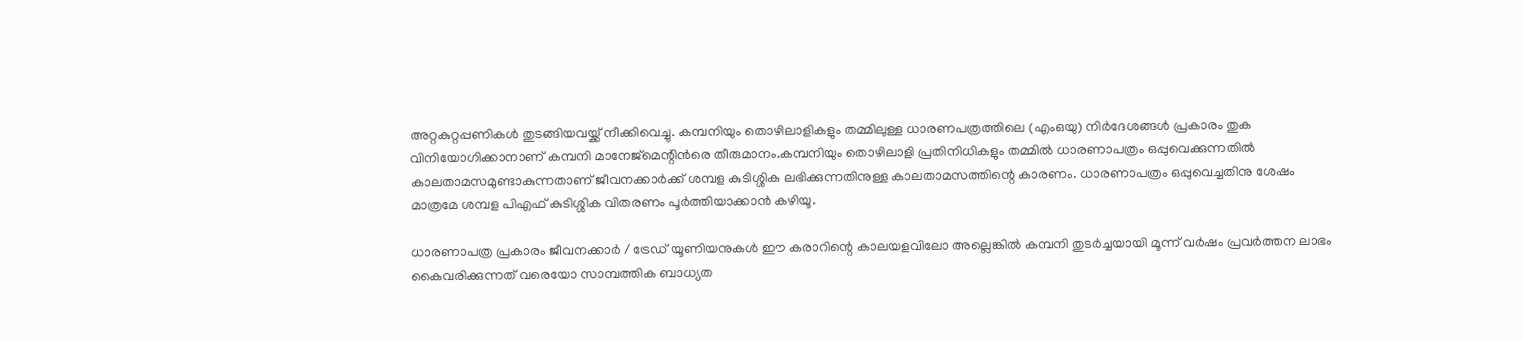അറ്റകുറ്റപ്പണികള്‍ തുടങ്ങിയവയ്ക്ക് നീക്കിവെച്ചു. കമ്പനിയും തൊഴിലാളികളും തമ്മിലുള്ള ധാരണപത്രത്തിലെ (എംഒയു) നിര്‍ദേശങ്ങള്‍ പ്രകാരം തുക വിനിയോഗിക്കാനാണ് കമ്പനി മാനേജ്‌മെന്റിന്‍രെ തീരുമാനം.കമ്പനിയും തൊഴിലാളി പ്രതിനിധികളും തമ്മില്‍ ധാരണാപത്രം ഒപ്പുവെക്കുന്നതിൽ കാലതാമസമുണ്ടാകുന്നതാണ് ജീവനക്കാര്‍ക്ക് ശമ്പള കുടിശ്ശിക ലഭിക്കുന്നതിനുള്ള കാലതാമസത്തിന്റെ കാരണം. ധാരണാപത്രം ഒപ്പുവെച്ചതിനു ശേഷം മാത്രമേ ശമ്പള പിഎഫ് കുടിശ്ശിക വിതരണം പൂര്‍ത്തിയാക്കാന്‍ കഴിയൂ.

ധാരണാപത്ര പ്രകാരം ജീവനക്കാര്‍ / ട്രേഡ് യൂണിയനുകള്‍ ഈ കരാറിന്റെ കാലയളവിലോ അല്ലെങ്കില്‍ കമ്പനി തുടര്‍ച്ചയായി മൂന്ന് വര്‍ഷം പ്രവര്‍ത്തന ലാഭം കൈവരിക്കുന്നത് വരെയോ സാമ്പത്തിക ബാധ്യത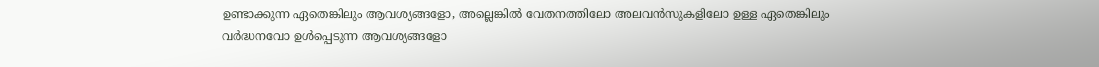ഉണ്ടാക്കുന്ന ഏതെങ്കിലും ആവശ്യങ്ങളോ, അല്ലെങ്കില്‍ വേതനത്തിലോ അലവന്‍സുകളിലോ ഉള്ള ഏതെങ്കിലും വര്‍ദ്ധനവോ ഉള്‍പ്പെടുന്ന ആവശ്യങ്ങളോ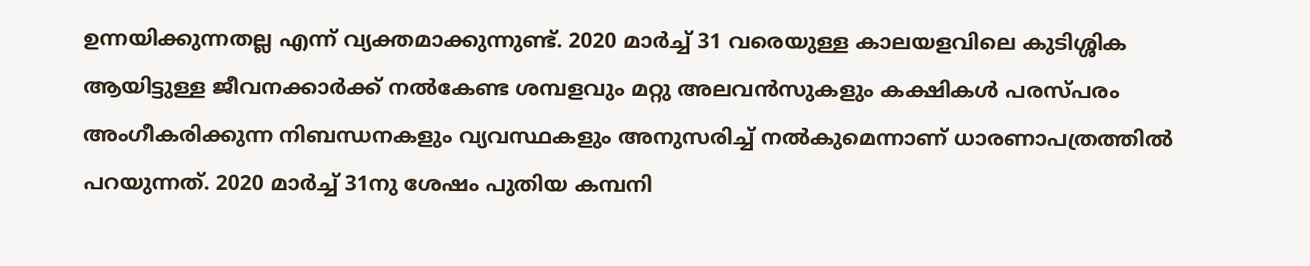ഉന്നയിക്കുന്നതല്ല എന്ന് വ്യക്തമാക്കുന്നുണ്ട്. 2020 മാര്‍ച്ച് 31 വരെയുള്ള കാലയളവിലെ കുടിശ്ശിക ആയിട്ടുള്ള ജീവനക്കാര്‍ക്ക് നല്‍കേണ്ട ശമ്പളവും മറ്റു അലവന്‍സുകളും കക്ഷികള്‍ പരസ്പരം അംഗീകരിക്കുന്ന നിബന്ധനകളും വ്യവസ്ഥകളും അനുസരിച്ച് നല്‍കുമെന്നാണ് ധാരണാപത്രത്തില്‍ പറയുന്നത്. 2020 മാര്‍ച്ച് 31നു ശേഷം പുതിയ കമ്പനി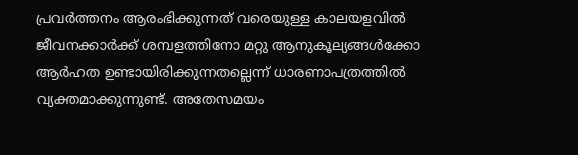പ്രവര്‍ത്തനം ആരംഭിക്കുന്നത് വരെയുള്ള കാലയളവില്‍ ജീവനക്കാര്‍ക്ക് ശമ്പളത്തിനോ മറ്റു ആനുകൂല്യങ്ങള്‍ക്കോ ആര്‍ഹത ഉണ്ടായിരിക്കുന്നതല്ലെന്ന് ധാരണാപത്രത്തില്‍ വ്യക്തമാക്കുന്നുണ്ട്. അതേസമയം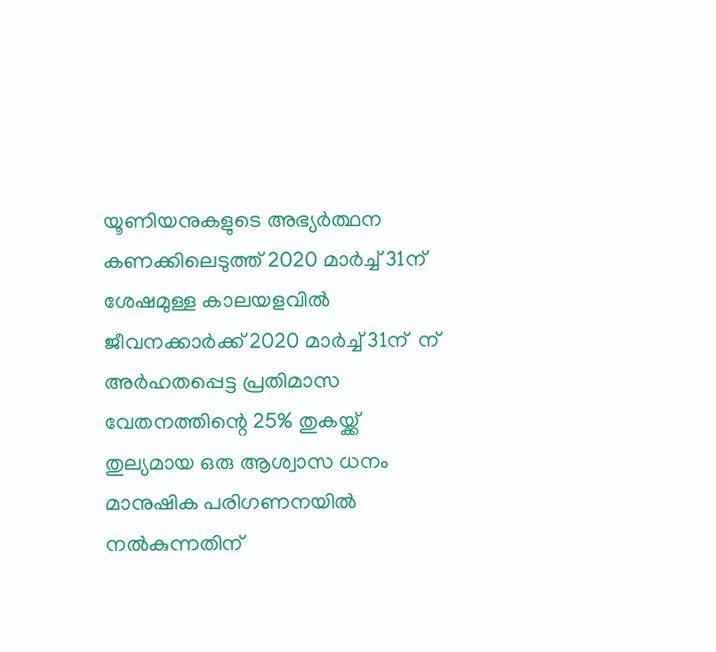യൂണിയനുകളുടെ അഭ്യര്‍ത്ഥന കണക്കിലെടുത്ത് 2020 മാര്‍ച്ച് 31ന് ശേഷമുള്ള കാലയളവില്‍ ജീവനക്കാര്‍ക്ക് 2020 മാര്‍ച്ച് 31ന്  ന് അര്‍ഹതപ്പെട്ട പ്രതിമാസ വേതനത്തിന്റെ 25% തുകയ്ക്ക് തുല്യമായ ഒരു ആശ്വാസ ധനം  മാനുഷിക പരിഗണനയില്‍ നല്‍കുന്നതിന്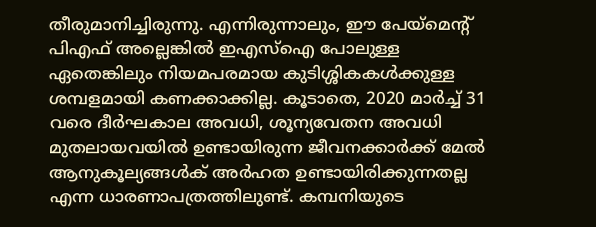തീരുമാനിച്ചിരുന്നു. എന്നിരുന്നാലും, ഈ പേയ്‌മെന്റ് പിഎഫ് അല്ലെങ്കില്‍ ഇഎസ്‌ഐ പോലുള്ള ഏതെങ്കിലും നിയമപരമായ കുടിശ്ശികകള്‍ക്കുള്ള ശമ്പളമായി കണക്കാക്കില്ല. കൂടാതെ, 2020 മാര്‍ച്ച് 31 വരെ ദീര്‍ഘകാല അവധി, ശൂന്യവേതന അവധി മുതലായവയില്‍ ഉണ്ടായിരുന്ന ജീവനക്കാര്‍ക്ക് മേല്‍ ആനുകൂല്യങ്ങള്‍ക് അര്‍ഹത ഉണ്ടായിരിക്കുന്നതല്ല എന്ന ധാരണാപത്രത്തിലുണ്ട്. കമ്പനിയുടെ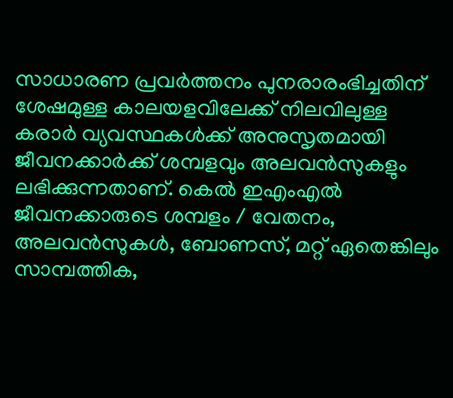സാധാരണ പ്രവര്‍ത്തനം പുനരാരംഭിച്ചതിന് ശേഷമുള്ള കാലയളവിലേക്ക് നിലവിലുള്ള കരാര്‍ വ്യവസ്ഥകള്‍ക്ക് അനുസൃതമായി ജീവനക്കാര്‍ക്ക് ശമ്പളവും അലവന്‍സുകളും ലഭിക്കുന്നതാണ്. കെല്‍ ഇഎംഎല്‍ ജീവനക്കാരുടെ ശമ്പളം / വേതനം, അലവന്‍സുകള്‍, ബോണസ്, മറ്റ് ഏതെങ്കിലും സാമ്പത്തിക,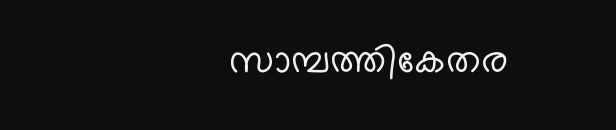സാമ്പത്തികേതര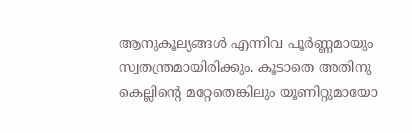ആനുകൂല്യങ്ങള്‍ എന്നിവ പൂര്‍ണ്ണമായും സ്വതന്ത്രമായിരിക്കും. കൂടാതെ അതിനു കെല്ലിന്റെ മറ്റേതെങ്കിലും യൂണിറ്റുമായോ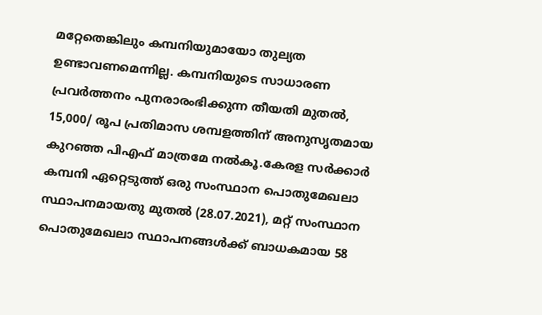മറ്റേതെങ്കിലും കമ്പനിയുമായോ തുല്യത ഉണ്ടാവണമെന്നില്ല. കമ്പനിയുടെ സാധാരണ പ്രവര്‍ത്തനം പുനരാരംഭിക്കുന്ന തീയതി മുതല്‍, 15,000/ രൂപ പ്രതിമാസ ശമ്പളത്തിന് അനുസൃതമായ കുറഞ്ഞ പിഎഫ് മാത്രമേ നല്‍കൂ.കേരള സര്‍ക്കാര്‍ കമ്പനി ഏറ്റെടുത്ത് ഒരു സംസ്ഥാന പൊതുമേഖലാ സ്ഥാപനമായതു മുതല്‍ (28.07.2021), മറ്റ് സംസ്ഥാന പൊതുമേഖലാ സ്ഥാപനങ്ങള്‍ക്ക് ബാധകമായ 58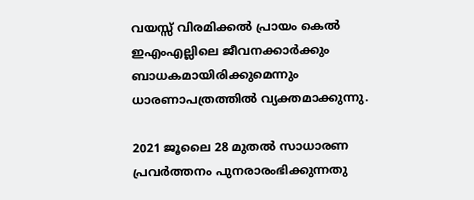വയസ്സ് വിരമിക്കല്‍ പ്രായം കെല്‍ ഇഎംഎല്ലിലെ ജീവനക്കാര്‍ക്കും ബാധകമായിരിക്കുമെന്നും ധാരണാപത്രത്തില്‍ വ്യക്തമാക്കുന്നു.

2021 ജൂലൈ 28 മുതല്‍ സാധാരണ പ്രവര്‍ത്തനം പുനരാരംഭിക്കുന്നതു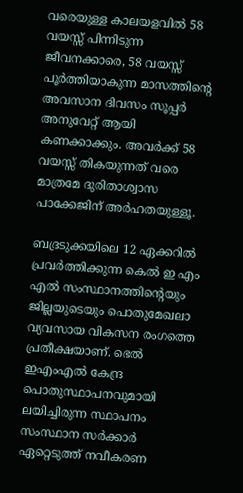വരെയുള്ള കാലയളവില്‍ 58 വയസ്സ് പിന്നിടുന്ന ജീവനക്കാരെ, 58 വയസ്സ് പൂര്‍ത്തിയാകുന്ന മാസത്തിന്റെ അവസാന ദിവസം സൂപ്പര്‍ അനുവേറ്റ് ആയി കണക്കാക്കും. അവര്‍ക്ക് 58 വയസ്സ് തികയുന്നത് വരെ മാത്രമേ ദുരിതാശ്വാസ പാക്കേജിന് അര്‍ഹതയുള്ളൂ.

ബദ്രടുക്കയിലെ 12 ഏക്കറില്‍ പ്രവര്‍ത്തിക്കുന്ന കെല്‍ ഇ എം എല്‍ സംസ്ഥാനത്തിന്റെയും ജില്ലയുടെയും പൊതുമേഖലാ വ്യവസായ വികസന രംഗത്തെ പ്രതീക്ഷയാണ്. ഭെല്‍ ഇഎംഎല്‍ കേന്ദ്ര പൊതുസ്ഥാപനവുമായി ലയിച്ചിരുന്ന സ്ഥാപനം സംസ്ഥാന സര്‍ക്കാര്‍ ഏറ്റെടുത്ത് നവീകരണ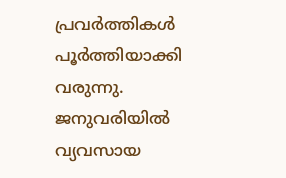പ്രവര്‍ത്തികള്‍ പൂര്‍ത്തിയാക്കി വരുന്നു. ജനുവരിയില്‍ വ്യവസായ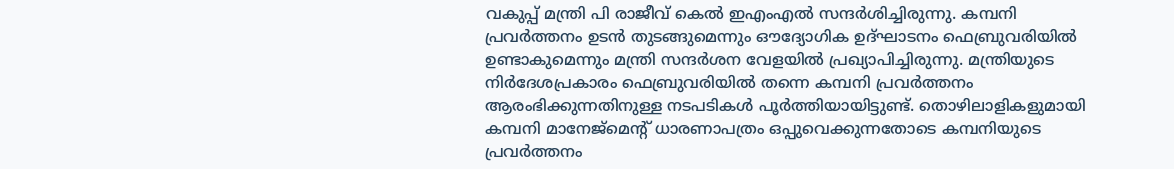വകുപ്പ് മന്ത്രി പി രാജീവ് കെല്‍ ഇഎംഎല്‍ സന്ദര്‍ശിച്ചിരുന്നു. കമ്പനി പ്രവര്‍ത്തനം ഉടന്‍ തുടങ്ങുമെന്നും ഔദ്യോഗിക ഉദ്ഘാടനം ഫെബ്രുവരിയില്‍ ഉണ്ടാകുമെന്നും മന്ത്രി സന്ദര്‍ശന വേളയില്‍ പ്രഖ്യാപിച്ചിരുന്നു. മന്ത്രിയുടെ നിര്‍ദേശപ്രകാരം ഫെബ്രുവരിയില്‍ തന്നെ കമ്പനി പ്രവര്‍ത്തനം ആരംഭിക്കുന്നതിനുള്ള നടപടികള്‍ പൂര്‍ത്തിയായിട്ടുണ്ട്. തൊഴിലാളികളുമായി കമ്പനി മാനേജ്‌മെന്റ് ധാരണാപത്രം ഒപ്പുവെക്കുന്നതോടെ കമ്പനിയുടെ പ്രവര്‍ത്തനം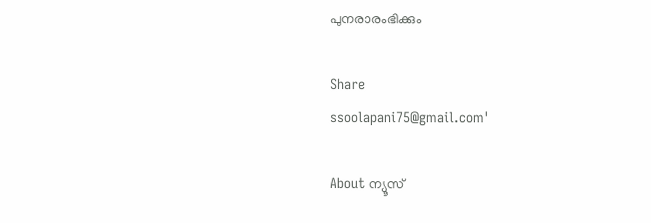പുനരാരംഭിക്കും

Share
ssoolapani75@gmail.com'

About ന്യൂസ്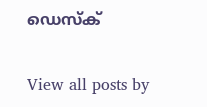ഡെസ്ക്

View all posts by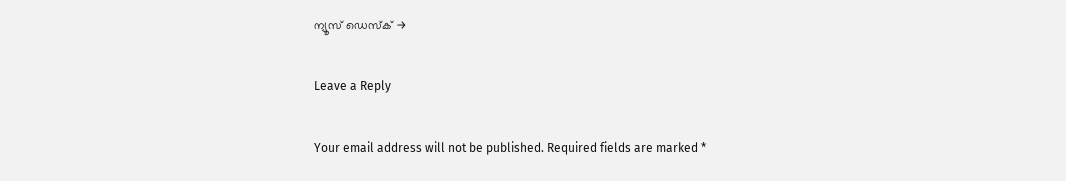ന്യൂസ് ഡെസ്ക് →

Leave a Reply

Your email address will not be published. Required fields are marked *